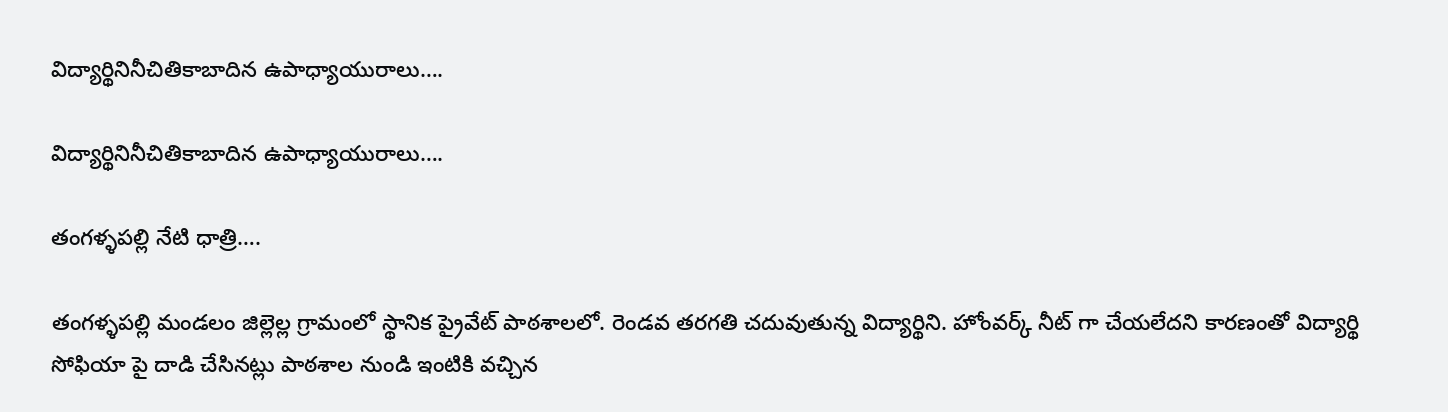విద్యార్థినినీచితికాబాదిన ఉపాధ్యాయురాలు….

విద్యార్థినినీచితికాబాదిన ఉపాధ్యాయురాలు….

తంగళ్ళపల్లి నేటి ధాత్రి….

తంగళ్ళపల్లి మండలం జిల్లెల్ల గ్రామంలో స్థానిక ప్రైవేట్ పాఠశాలలో. రెండవ తరగతి చదువుతున్న విద్యార్థిని. హోంవర్క్ నీట్ గా చేయలేదని కారణంతో విద్యార్థి సోఫియా పై దాడి చేసినట్లు పాఠశాల నుండి ఇంటికి వచ్చిన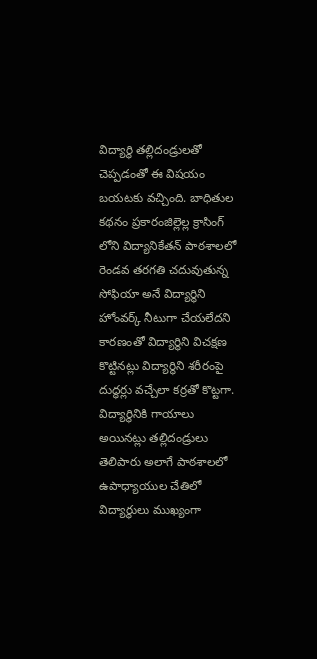విద్యార్థి తల్లిదండ్రులతో చెప్పడంతో ఈ విషయం బయటకు వచ్చింది. బాధితుల కథనం ప్రకారంజిల్లెల్ల క్రాసింగ్ లోని విద్యానికేతన్ పాఠశాలలో రెండవ తరగతి చదువుతున్న సోఫియా అనే విద్యార్థిని హోంవర్క్ నీటుగా చేయలేదని కారణంతో విద్యార్థిని విచక్షణ కొట్టినట్లు విద్యార్థిని శరీరంపై దుద్ధర్లు వచ్చేలా కర్రతో కొట్టగా. విద్యార్థినికి గాయాలు అయినట్లు తల్లిదండ్రులు తెలిపారు అలాగే పాఠశాలలో ఉపాధ్యాయుల చేతిలో విద్యార్థులు ముఖ్యంగా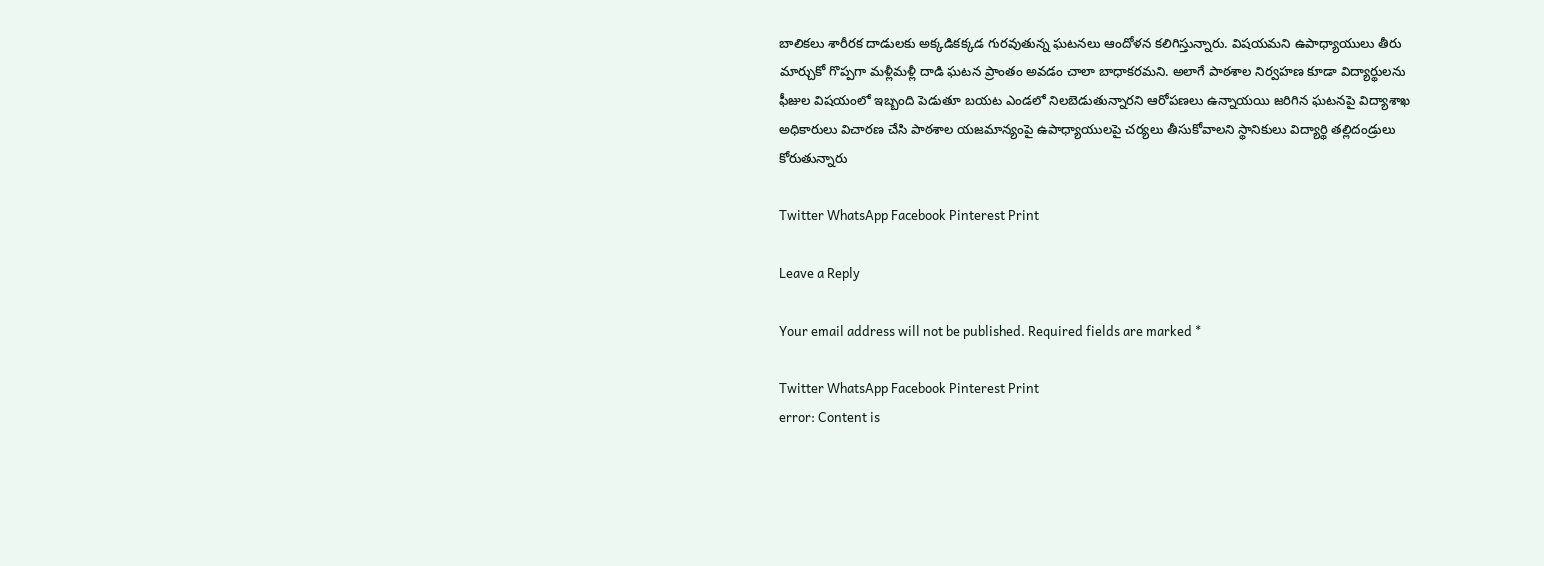బాలికలు శారీరక దాడులకు అక్కడికక్కడ గురవుతున్న ఘటనలు ఆందోళన కలిగిస్తున్నారు. విషయమని ఉపాధ్యాయులు తీరు మార్చుకో గొప్పగా మళ్లీమళ్లీ దాడి ఘటన ప్రాంతం అవడం చాలా బాధాకరమని. అలాగే పాఠశాల నిర్వహణ కూడా విద్యార్థులను ఫీజుల విషయంలో ఇబ్బంది పెడుతూ బయట ఎండలో నిలబెడుతున్నారని ఆరోపణలు ఉన్నాయయి జరిగిన ఘటనపై విద్యాశాఖ అధికారులు విచారణ చేసి పాఠశాల యజమాన్యంపై ఉపాధ్యాయులపై చర్యలు తీసుకోవాలని స్థానికులు విద్యార్థి తల్లిదండ్రులు కోరుతున్నారు

Twitter WhatsApp Facebook Pinterest Print

Leave a Reply

Your email address will not be published. Required fields are marked *

Twitter WhatsApp Facebook Pinterest Print
error: Content is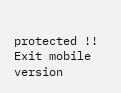protected !!
Exit mobile version